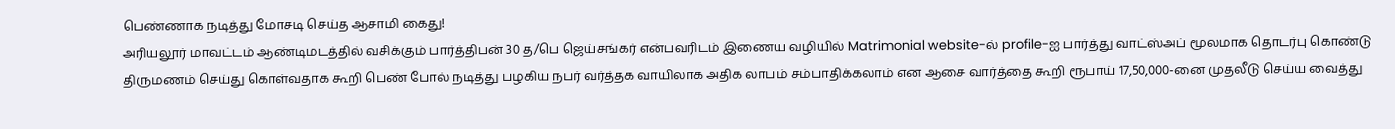பெண்ணாக நடித்து மோசடி செய்த ஆசாமி கைது!
அரியலூர் மாவட்டம் ஆண்டிமடத்தில் வசிக்கும் பார்த்திபன் 30 த/பெ ஜெய்சங்கர் என்பவரிடம் இணைய வழியில் Matrimonial website-ல் profile-ஐ பார்த்து வாட்ஸ்அப் மூலமாக தொடர்பு கொண்டு திருமணம் செய்து கொள்வதாக கூறி பெண் போல் நடித்து பழகிய நபர் வர்த்தக வாயிலாக அதிக லாபம் சம்பாதிக்கலாம் என ஆசை வார்த்தை கூறி ரூபாய் 17,50,000-னை முதலீடு செய்ய வைத்து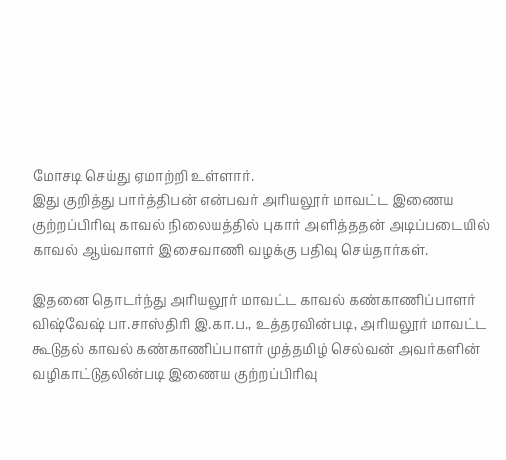மோசடி செய்து ஏமாற்றி உள்ளார்.
இது குறித்து பார்த்திபன் என்பவர் அரியலூர் மாவட்ட இணைய குற்றப்பிரிவு காவல் நிலையத்தில் புகார் அளித்ததன் அடிப்படையில் காவல் ஆய்வாளர் இசைவாணி வழக்கு பதிவு செய்தார்கள்.

இதனை தொடர்ந்து அரியலூர் மாவட்ட காவல் கண்காணிப்பாளர் விஷ்வேஷ் பா.சாஸ்திரி இ.கா.ப., உத்தரவின்படி, அரியலூர் மாவட்ட கூடுதல் காவல் கண்காணிப்பாளர் முத்தமிழ் செல்வன் அவர்களின் வழிகாட்டுதலின்படி இணைய குற்றப்பிரிவு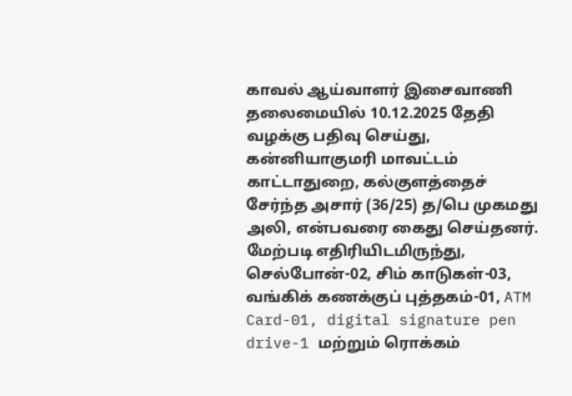காவல் ஆய்வாளர் இசைவாணி தலைமையில் 10.12.2025 தேதி வழக்கு பதிவு செய்து, கன்னியாகுமரி மாவட்டம் காட்டாதுறை, கல்குளத்தைச் சேர்ந்த அசார் (36/25) த/பெ முகமது அலி, என்பவரை கைது செய்தனர்.
மேற்படி எதிரியிடமிருந்து, செல்போன்-02, சிம் காடுகள்-03, வங்கிக் கணக்குப் புத்தகம்-01, ATM Card-01, digital signature pen drive-1 மற்றும் ரொக்கம்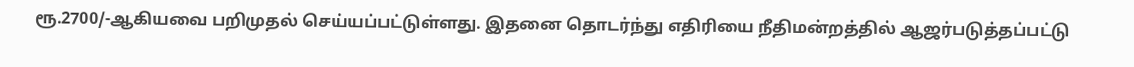ரூ.2700/-ஆகியவை பறிமுதல் செய்யப்பட்டுள்ளது. இதனை தொடர்ந்து எதிரியை நீதிமன்றத்தில் ஆஜர்படுத்தப்பட்டு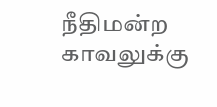நீதிமன்ற காவலுக்கு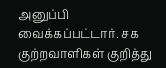அனுப்பி வைக்கப்பட்டார். சக குற்றவாளிகள் குறித்து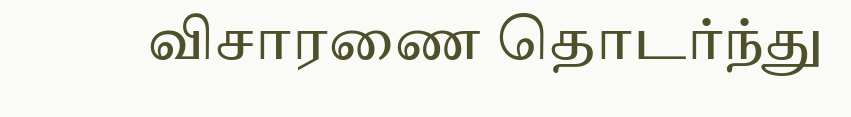விசாரணை தொடர்ந்து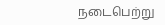நடைபெற்று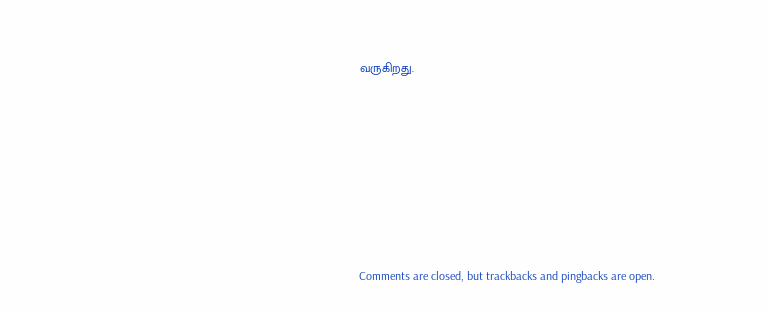வருகிறது.








Comments are closed, but trackbacks and pingbacks are open.